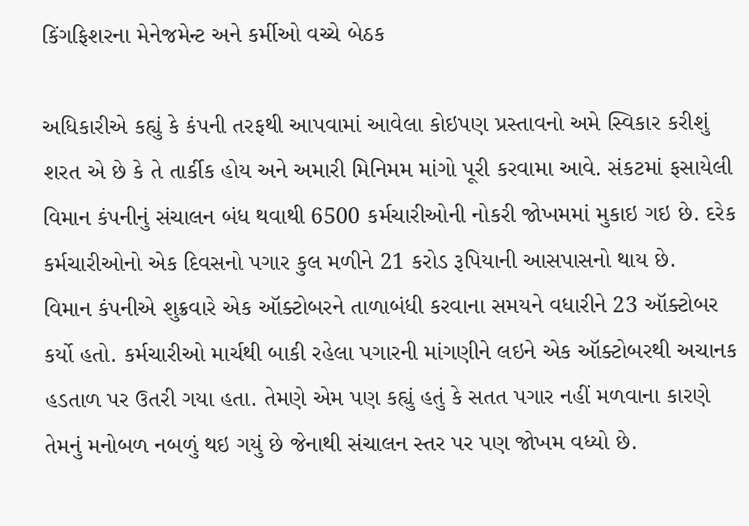કિંગફિશરના મેનેજમેન્ટ અને કર્મીઓ વચ્ચે બેઠક

અધિકારીએ કહ્યું કે કંપની તરફથી આપવામાં આવેલા કોઇપણ પ્રસ્તાવનો અમે સ્વિકાર કરીશું શરત એ છે કે તે તાર્કીક હોય અને અમારી મિનિમમ માંગો પૂરી કરવામા આવે. સંકટમાં ફસાયેલી વિમાન કંપનીનું સંચાલન બંધ થવાથી 6500 કર્મચારીઓની નોકરી જોખમમાં મુકાઇ ગઇ છે. દરેક કર્મચારીઓનો એક દિવસનો પગાર કુલ મળીને 21 કરોડ રૂપિયાની આસપાસનો થાય છે.
વિમાન કંપનીએ શુક્રવારે એક ઑક્ટોબરને તાળાબંધી કરવાના સમયને વધારીને 23 ઑક્ટોબર કર્યો હતો. કર્મચારીઓ માર્ચથી બાકી રહેલા પગારની માંગણીને લઇને એક ઑક્ટોબરથી અચાનક હડતાળ પર ઉતરી ગયા હતા. તેમણે એમ પણ કહ્યું હતું કે સતત પગાર નહીં મળવાના કારણે તેમનું મનોબળ નબળું થઇ ગયું છે જેનાથી સંચાલન સ્તર પર પણ જોખમ વધ્યો છે.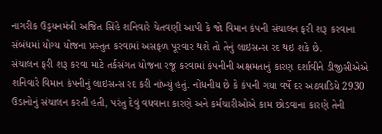નાગરીક ઉડ્ડયનમંત્રી અજિત સિંહે શનિવારે ચેતવણી આપી કે જો વિમાન કંપની સંચાલન ફરી શરૂ કરવાના સંબંધમાં યોગ્ય યોજના પ્રસ્તુત કરવામાં અસફળ પૂરવાર થશે તો તેનું લાઇસન્સ રદ થઇ શકે છે.
સંચાલન ફરી શરૂ કરવા માટે તર્કસંગત યોજના રજૂ કરવામાં કંપનીની અક્ષમતાનું કારણ દર્શાવીને ડીજીસીએએ શનિવારે વિમાન કંપનીનું લાઇસન્સ રદ કરી નાંખ્યું હતું. નોંધનીય છે કે કંપની ગયા વર્ષે દર અઠવાડિયે 2930 ઉડાનોનું સંચાલન કરતી હતી, પરંતુ દેવું વધવાના કારણે અને કર્મચારીઓએ કામ છોડવાના કારણે તેની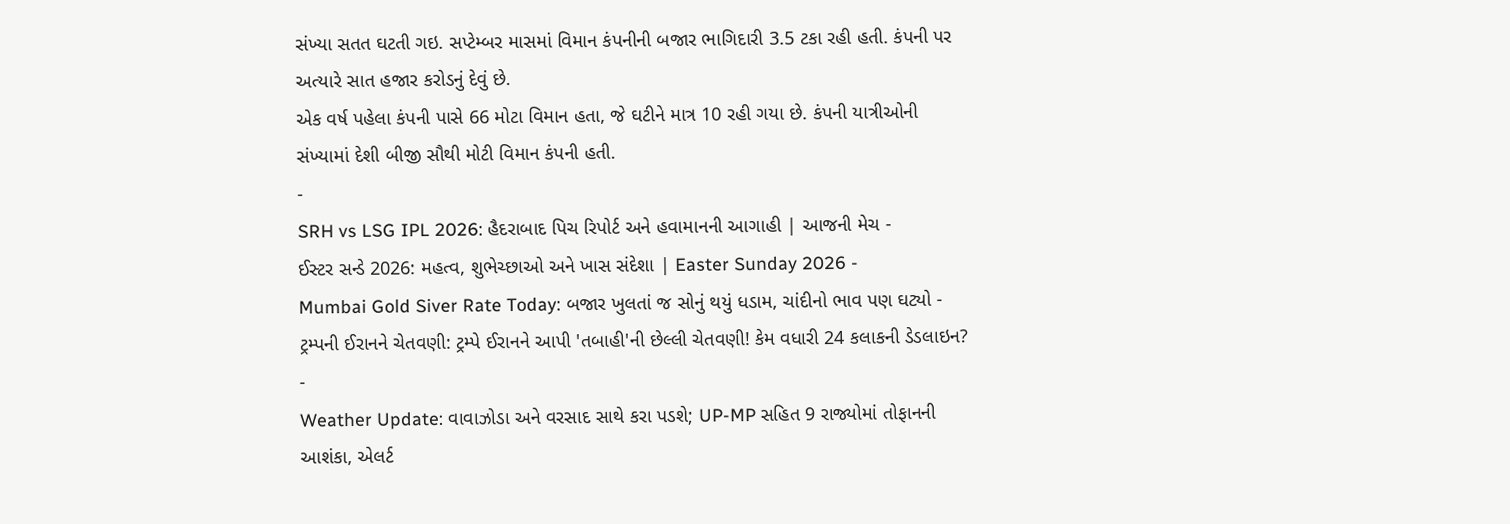સંખ્યા સતત ઘટતી ગઇ. સપ્ટેમ્બર માસમાં વિમાન કંપનીની બજાર ભાગિદારી 3.5 ટકા રહી હતી. કંપની પર અત્યારે સાત હજાર કરોડનું દેવું છે.
એક વર્ષ પહેલા કંપની પાસે 66 મોટા વિમાન હતા, જે ઘટીને માત્ર 10 રહી ગયા છે. કંપની યાત્રીઓની સંખ્યામાં દેશી બીજી સૌથી મોટી વિમાન કંપની હતી.
-
SRH vs LSG IPL 2026: હૈદરાબાદ પિચ રિપોર્ટ અને હવામાનની આગાહી | આજની મેચ -
ઈસ્ટર સન્ડે 2026: મહત્વ, શુભેચ્છાઓ અને ખાસ સંદેશા | Easter Sunday 2026 -
Mumbai Gold Siver Rate Today: બજાર ખુલતાં જ સોનું થયું ધડામ, ચાંદીનો ભાવ પણ ઘટ્યો -
ટ્રમ્પની ઈરાનને ચેતવણી: ટ્રમ્પે ઈરાનને આપી 'તબાહી'ની છેલ્લી ચેતવણી! કેમ વધારી 24 કલાકની ડેડલાઇન? -
Weather Update: વાવાઝોડા અને વરસાદ સાથે કરા પડશે; UP-MP સહિત 9 રાજ્યોમાં તોફાનની આશંકા, એલર્ટ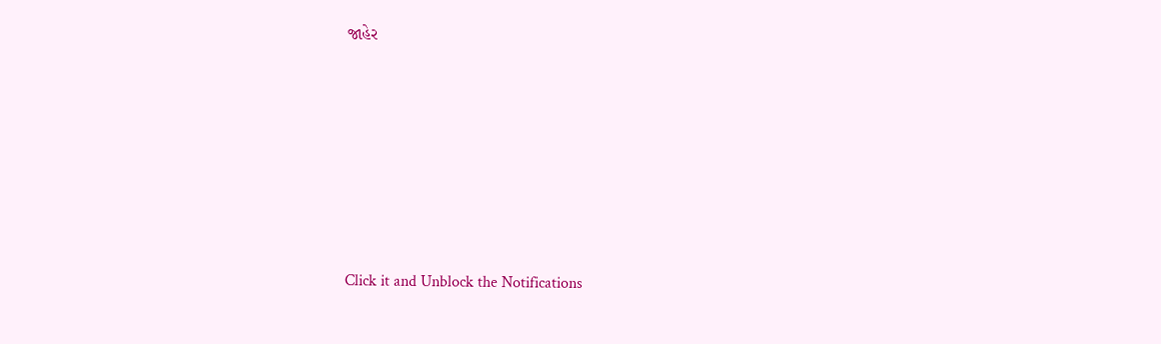જાહેર







Click it and Unblock the Notifications